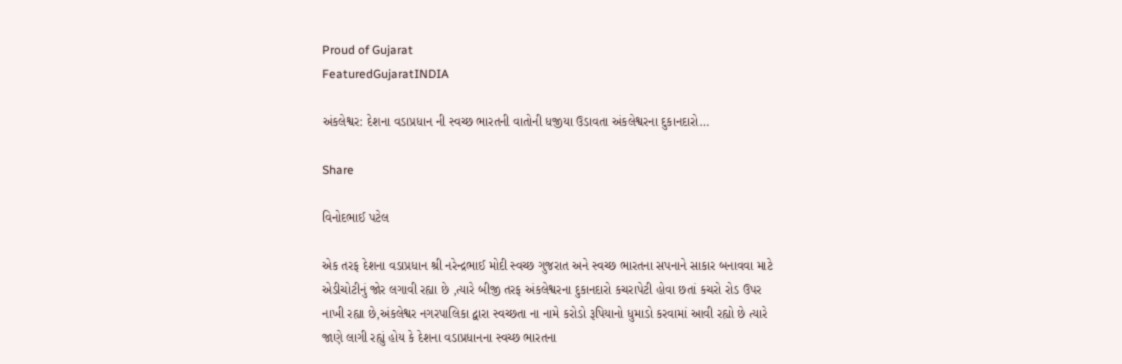Proud of Gujarat
FeaturedGujaratINDIA

અંકલેશ્વર: દેશના વડાપ્રધાન ની સ્વચ્છ ભારતની વાતોની ધજીયા ઉડાવતા અંકલેશ્વરના દુકાનદારો…

Share

વિનોદભાઈ પટેલ

એક તરફ દેશના વડાપ્રધાન શ્રી નરેન્દ્રભાઈ મોદી સ્વચ્છ ગુજરાત અને સ્વચ્છ ભારતના સપનાને સાકાર બનાવવા માટે એડીચોટીનું જોર લગાવી રહ્યા છે ,ત્યારે બીજી તરફ અંકલેશ્વરના દુકાનદારો કચરાપેટી હોવા છતાં કચરો રોડ ઉપર નાખી રહ્યા છે,અંકલેશ્વર નગરપાલિકા દ્વારા સ્વચ્છતા ના નામે કરોડો રૂપિયાનો ધુમાડો કરવામાં આવી રહ્યો છે ત્યારે જાણે લાગી રહ્યું હોય કે દેશના વડાપ્રધાનના સ્વચ્છ ભારતના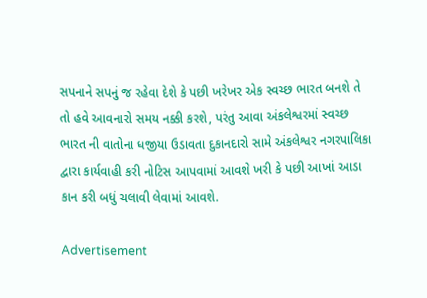સપનાને સપનું જ રહેવા દેશે કે પછી ખરેખર એક સ્વચ્છ ભારત બનશે તે તો હવે આવનારો સમય નક્કી કરશે, પરંતુ આવા અંકલેશ્વરમાં સ્વચ્છ ભારત ની વાતોના ધજીયા ઉડાવતા દુકાનદારો સામે અંકલેશ્વર નગરપાલિકા દ્વારા કાર્યવાહી કરી નોટિસ આપવામાં આવશે ખરી કે પછી આખાં આડા કાન કરી બધું ચલાવી લેવામાં આવશે.

Advertisement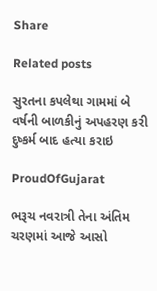Share

Related posts

સુરતના કપલેથા ગામમાં બે વર્ષની બાળકીનું અપહરણ કરી દુષ્કર્મ બાદ હત્યા કરાઇ

ProudOfGujarat

ભરૂચ નવરાત્રી તેના અંતિમ ચરણમાં આજે આસો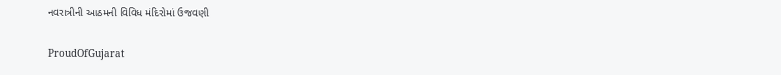નવરાત્રીની આઠમની વિવિધ મંદિરોમાં ઉજવણી

ProudOfGujarat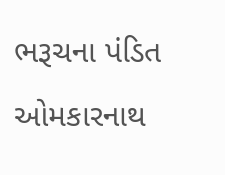ભરૂચના પંડિત ઓમકારનાથ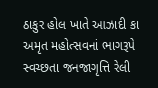ઠાકુર હોલ ખાતે આઝાદી કા અમૃત મહોત્સવનાં ભાગરૂપે સ્વચ્છતા જનજાગૃત્તિ રેલી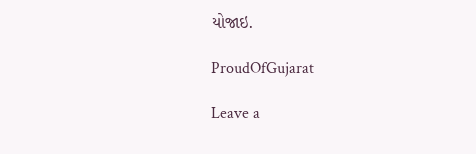યોજાઇ.

ProudOfGujarat

Leave a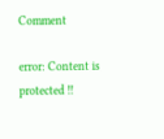Comment

error: Content is protected !!